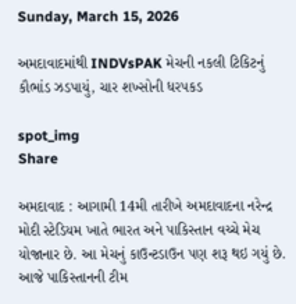Sunday, March 15, 2026

અમદાવાદમાંથી INDVsPAK મેચની નકલી ટિકિટનું કૌભાંડ ઝડપાયું, ચાર શખ્સોની ધરપકડ

spot_img
Share

અમદાવાદ : આગામી 14મી તારીખે અમદાવાદના નરેન્દ્ર મોદી સ્ટેડિયમ ખાતે ભારત અને પાકિસ્તાન વચ્ચે મેચ યોજાનાર છે. આ મેચનું કાઉન્ટડાઉન પણ શરૂ થઇ ગયું છે. આજે પાકિસ્તાનની ટીમ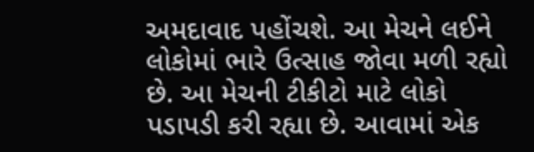અમદાવાદ પહોંચશે. આ મેચને લઈને લોકોમાં ભારે ઉત્સાહ જોવા મળી રહ્યો છે. આ મેચની ટીકીટો માટે લોકો પડાપડી કરી રહ્યા છે. આવામાં એક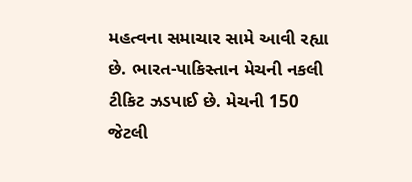મહત્વના સમાચાર સામે આવી રહ્યા છે. ભારત-પાકિસ્તાન મેચની નકલી ટીકિટ ઝડપાઈ છે. મેચની 150 જેટલી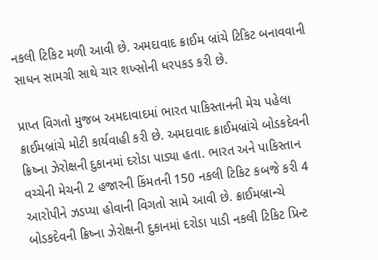નકલી ટિકિટ મળી આવી છે. અમદાવાદ ક્રાઈમ બ્રાંચે ટિકિટ બનાવવાની સાધન સામગ્રી સાથે ચાર શખ્સોની ધરપકડ કરી છે.

પ્રાપ્ત વિગતો મુજબ અમદાવાદમાં ભારત પાકિસ્તાનની મેચ પહેલા ક્રાઈમબ્રાંચે મોટી કાર્યવાહી કરી છે. અમદાવાદ ક્રાઈમબ્રાંચે બોડકદેવની ક્રિષ્ના ઝેરોક્ષની દુકાનમાં દરોડા પાડ્યા હતા. ભારત અને પાકિસ્તાન વચ્ચેની મેચની 2 હજારની કિંમતની 150 નકલી ટિકિટ કબજે કરી 4 આરોપીને ઝડપ્યા હોવાની વિગતો સામે આવી છે. ક્રાઈમબ્રાન્ચે બોડકદેવની ક્રિષ્ના ઝેરોક્ષની દુકાનમાં દરોડા પાડી નકલી ટિકિટ પ્રિન્ટ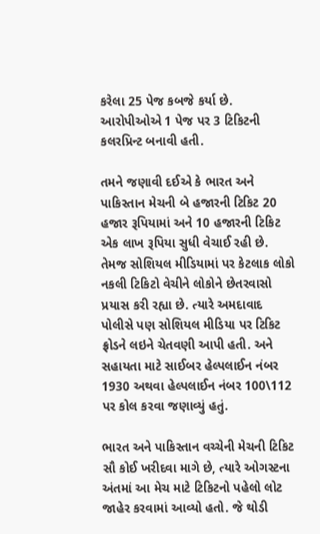કરેલા 25 પેજ કબજે કર્યા છે. આરોપીઓએ 1 પેજ પર 3 ટિકિટની કલરપ્રિન્ટ બનાવી હતી.

તમને જણાવી દઈએ કે ભારત અને પાકિસ્તાન મેચની બે હજારની ટિકિટ 20 હજાર રૂપિયામાં અને 10 હજારની ટિકિટ એક લાખ રૂપિયા સુધી વેચાઈ રહી છે. તેમજ સોશિયલ મીડિયામાં પર કેટલાક લોકો નકલી ટિકિટો વેચીને લોકોને છેતરવાસો પ્રયાસ કરી રહ્યા છે. ત્યારે અમદાવાદ પોલીસે પણ સોશિયલ મીડિયા પર ટિકિટ ફ્રોડને લઇને ચેતવણી આપી હતી. અને સહાયતા માટે સાઈબર હેલ્પલાઈન નંબર 1930 અથવા હેલ્પલાઈન નંબર 100\112 પર કોલ કરવા જણાવ્યું હતું.

ભારત અને પાકિસ્તાન વચ્ચેની મેચની ટિકિટ સૌ કોઈ ખરીદવા માગે છે, ત્યારે ઓગસ્ટના અંતમાં આ મેચ માટે ટિકિટનો પહેલો લોટ જાહેર કરવામાં આવ્યો હતો. જે થોડી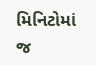મિનિટોમાં જ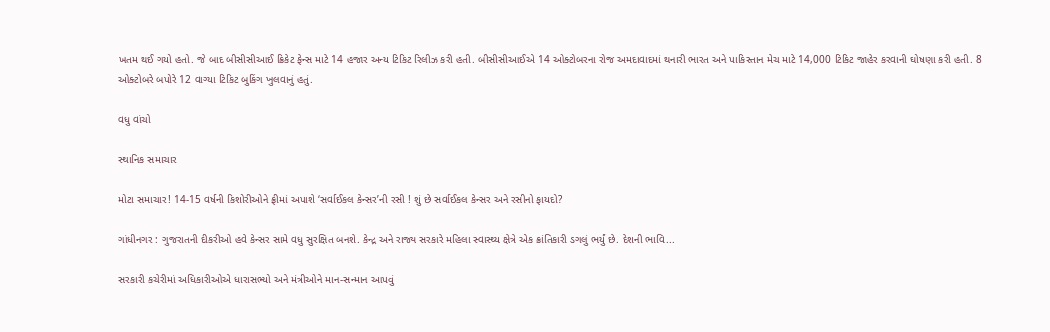ખતમ થઈ ગયો હતો. જે બાદ બીસીસીઆઈ ક્રિકેટ ફેન્સ માટે 14 હજાર અન્ય ટિકિટ રિલીઝ કરી હતી. બીસીસીઆઈએ 14 ઓક્ટોબરના રોજ અમદાવાદમાં થનારી ભારત અને પાકિસ્તાન મેચ માટે 14,000 ટિકિટ જાહેર કરવાની ઘોષણા કરી હતી. 8 ઓક્ટોબરે બપોરે 12 વાગ્યા ટિકિટ બુકિંગ ખુલવાનું હતું.

વધુ વાંચો

સ્થાનિક સમાચાર

મોટા સમાચાર! 14-15 વર્ષની કિશોરીઓને ફ્રીમાં અપાશે ‘સર્વાઈકલ કેન્સર’ની રસી ! શું છે સર્વાઈકલ કેન્સર અને રસીનો ફાયદો?

ગાંધીનગર : ગુજરાતની દીકરીઓ હવે કેન્સર સામે વધુ સુરક્ષિત બનશે. કેન્દ્ર અને રાજ્ય સરકારે મહિલા સ્વાસ્થ્ય ક્ષેત્રે એક ક્રાંતિકારી ડગલું ભર્યું છે. દેશની ભાવિ...

સરકારી કચેરીમાં અધિકારીઓએ ધારાસભ્યો અને મંત્રીઓને માન-સન્માન આપવું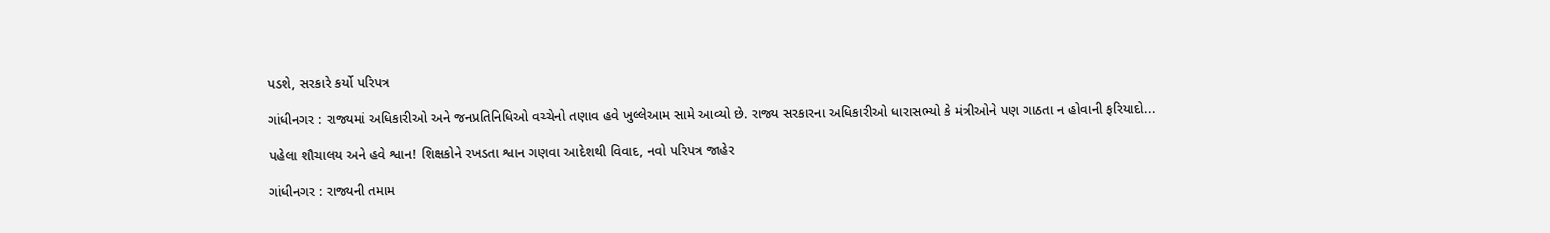પડશે, સરકારે કર્યો પરિપત્ર

ગાંધીનગર : રાજ્યમાં અધિકારીઓ અને જનપ્રતિનિધિઓ વચ્ચેનો તણાવ હવે ખુલ્લેઆમ સામે આવ્યો છે. રાજ્ય સરકારના અધિકારીઓ ધારાસભ્યો કે મંત્રીઓને પણ ગાઠતા ન હોવાની ફરિયાદો...

પહેલા શૌચાલય અને હવે શ્વાન! શિક્ષકોને રખડતા શ્વાન ગણવા આદેશથી વિવાદ, નવો પરિપત્ર જાહેર

ગાંધીનગર : રાજ્યની તમામ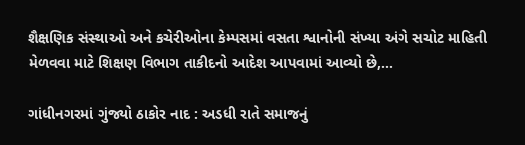શૈક્ષણિક સંસ્થાઓ અને કચેરીઓના કેમ્પસમાં વસતા શ્વાનોની સંખ્યા અંગે સચોટ માહિતી મેળવવા માટે શિક્ષણ વિભાગ તાકીદનો આદેશ આપવામાં આવ્યો છે,...

ગાંધીનગરમાં ગુંજ્યો ઠાકોર નાદ : અડધી રાતે સમાજનું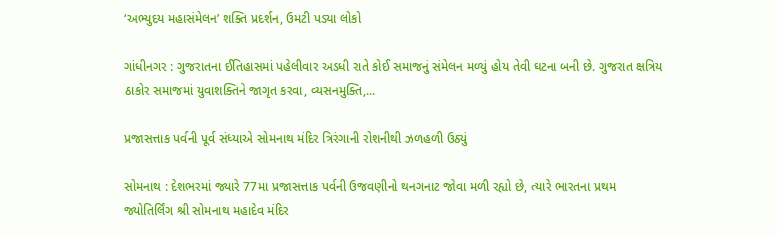‘અભ્યુદય મહાસંમેલન’ શક્તિ પ્રદર્શન, ઉમટી પડ્યા લોકો

ગાંધીનગર : ગુજરાતના ઈતિહાસમાં પહેલીવાર અડધી રાતે કોઈ સમાજનું સંમેલન મળ્યું હોય તેવી ઘટના બની છે. ગુજરાત ક્ષત્રિય ઠાકોર સમાજમાં યુવાશક્તિને જાગૃત કરવા, વ્યસનમુક્તિ,...

પ્રજાસત્તાક પર્વની પૂર્વ સંધ્યાએ સોમનાથ મંદિર ત્રિરંગાની રોશનીથી ઝળહળી ઉઠ્યું

સોમનાથ : દેશભરમાં જ્યારે 77મા પ્રજાસત્તાક પર્વની ઉજવણીનો થનગનાટ જોવા મળી રહ્યો છે, ત્યારે ભારતના પ્રથમ જ્યોતિર્લિંગ શ્રી સોમનાથ મહાદેવ મંદિર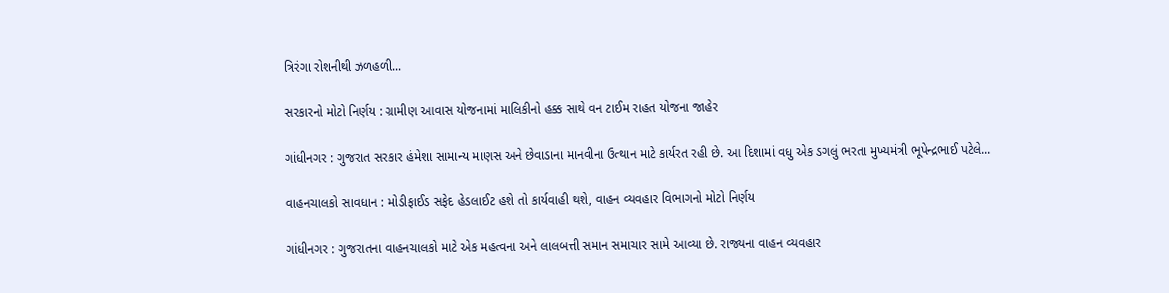ત્રિરંગા રોશનીથી ઝળહળી...

સરકારનો મોટો નિર્ણય : ગ્રામીણ આવાસ યોજનામાં માલિકીનો હક્ક સાથે વન ટાઈમ રાહત યોજના જાહેર

ગાંધીનગર : ગુજરાત સરકાર હંમેશા સામાન્ય માણસ અને છેવાડાના માનવીના ઉત્થાન માટે કાર્યરત રહી છે. આ દિશામાં વધુ એક ડગલું ભરતા મુખ્યમંત્રી ભૂપેન્દ્રભાઈ પટેલે...

વાહનચાલકો સાવધાન : મોડીફાઈડ સફેદ હેડલાઈટ હશે તો કાર્યવાહી થશે, વાહન વ્યવહાર વિભાગનો મોટો નિર્ણય

ગાંધીનગર : ગુજરાતના વાહનચાલકો માટે એક મહત્વના અને લાલબત્તી સમાન સમાચાર સામે આવ્યા છે. રાજ્યના વાહન વ્યવહાર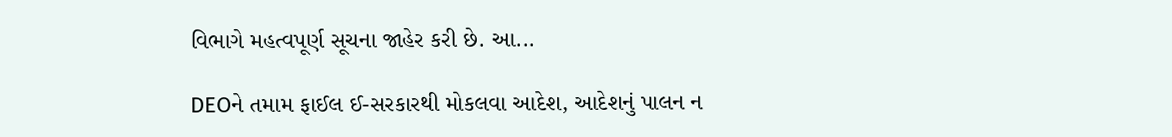વિભાગે મહત્વપૂર્ણ સૂચના જાહેર કરી છે. આ...

DEOને તમામ ફાઈલ ઈ-સરકારથી મોકલવા આદેશ, આદેશનું પાલન ન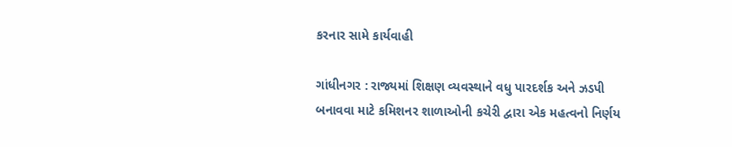કરનાર સામે કાર્યવાહી

ગાંધીનગર : રાજ્યમાં શિક્ષણ વ્યવસ્થાને વધુ પારદર્શક અને ઝડપી બનાવવા માટે કમિશનર શાળાઓની કચેરી દ્વારા એક મહત્વનો નિર્ણય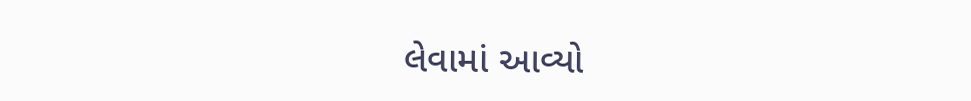લેવામાં આવ્યો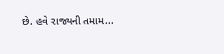છે. હવે રાજ્યની તમામ...